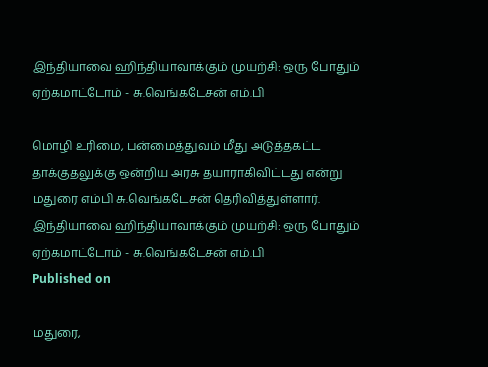இந்தியாவை ஹிந்தியாவாக்கும் முயற்சி: ஒரு போதும் ஏற்கமாட்டோம் - சு.வெங்கடேசன் எம்.பி

மொழி உரிமை, பன்மைத்துவம் மீது அடுத்தகட்ட தாக்குதலுக்கு ஒன்றிய அரசு தயாராகிவிட்டது என்று மதுரை எம்பி சு.வெங்கடேசன் தெரிவித்துள்ளார்.
இந்தியாவை ஹிந்தியாவாக்கும் முயற்சி: ஒரு போதும் ஏற்கமாட்டோம் - சு.வெங்கடேசன் எம்.பி
Published on

மதுரை,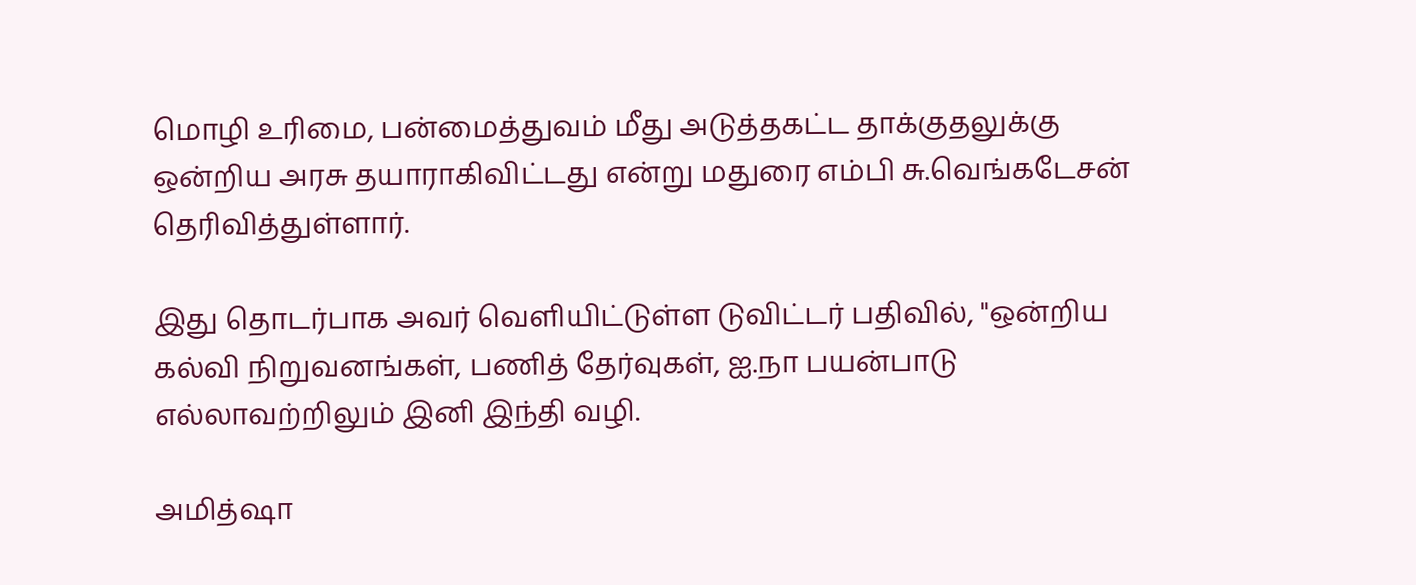மொழி உரிமை, பன்மைத்துவம் மீது அடுத்தகட்ட தாக்குதலுக்கு ஒன்றிய அரசு தயாராகிவிட்டது என்று மதுரை எம்பி சு.வெங்கடேசன் தெரிவித்துள்ளார்.

இது தொடர்பாக அவர் வெளியிட்டுள்ள டுவிட்டர் பதிவில், "ஒன்றிய கல்வி நிறுவனங்கள், பணித் தேர்வுகள், ஐ.நா பயன்பாடு எல்லாவற்றிலும் இனி இந்தி வழி.

அமித்ஷா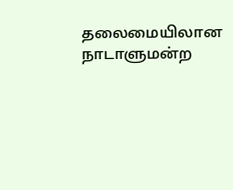தலைமையிலான நாடாளுமன்ற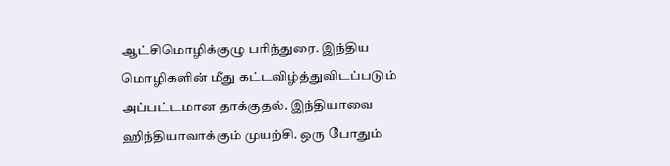ஆட்சிமொழிக்குழு பரிந்துரை. இந்திய மொழிகளின் மீது கட்டவிழ்த்துவிடப்படும் அப்பட்டமான தாக்குதல். இந்தியாவை ஹிந்தியாவாக்கும் முயற்சி. ஒரு போதும்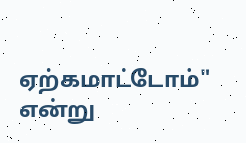ஏற்கமாட்டோம்" என்று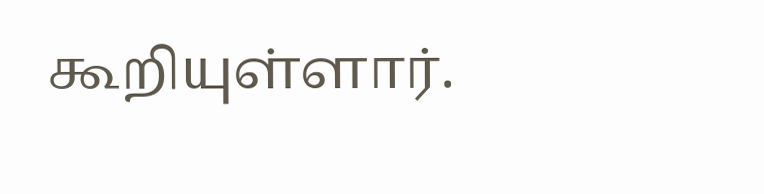கூறியுள்ளார்.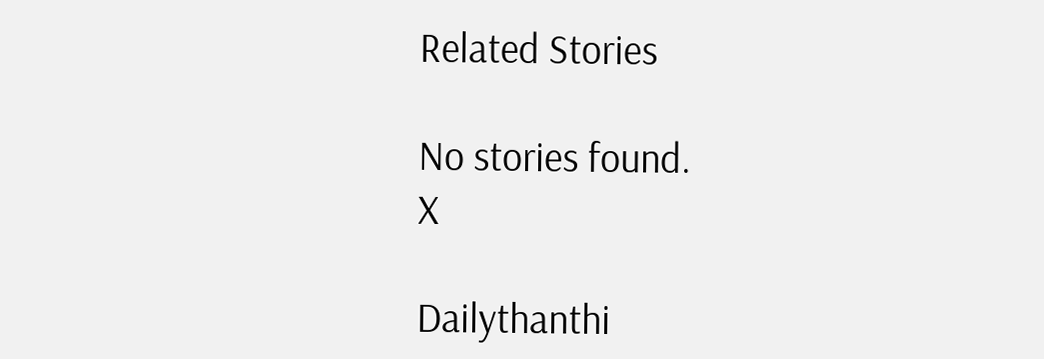Related Stories

No stories found.
X

Dailythanthi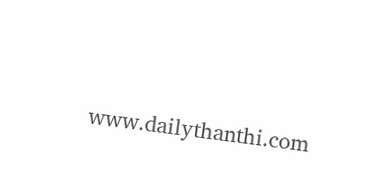www.dailythanthi.com